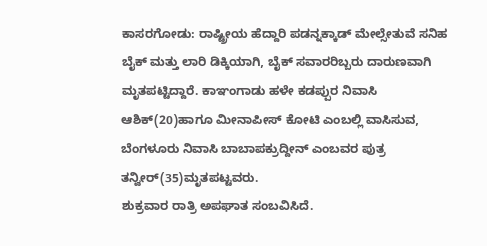ಕಾಸರಗೋಡು: ರಾಷ್ಟ್ರೀಯ ಹೆದ್ದಾರಿ ಪಡನ್ನಕ್ಕಾಡ್ ಮೇಲ್ಸೇತುವೆ ಸನಿಹ ಬೈಕ್ ಮತ್ತು ಲಾರಿ ಡಿಕ್ಕಿಯಾಗಿ, ಬೈಕ್ ಸವಾರರಿಬ್ಬರು ದಾರುಣವಾಗಿ ಮೃತಪಟ್ಟಿದ್ದಾರೆ. ಕಾಞಂಗಾಡು ಹಳೇ ಕಡಪ್ಪುರ ನಿವಾಸಿ ಆಶಿಕ್(20)ಹಾಗೂ ಮೀನಾಪೀಸ್ ಕೋಟಿ ಎಂಬಲ್ಲಿ ವಾಸಿಸುವ, ಬೆಂಗಳೂರು ನಿವಾಸಿ ಬಾಬಾಪಕ್ರುದ್ದೀನ್ ಎಂಬವರ ಪುತ್ರ ತನ್ವೀರ್(35)ಮೃತಪಟ್ಟವರು.
ಶುಕ್ರವಾರ ರಾತ್ರಿ ಅಪಘಾತ ಸಂಬವಿಸಿದೆ.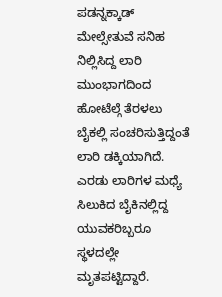ಪಡನ್ನಕ್ಕಾಡ್ ಮೇಲ್ಸೇತುವೆ ಸನಿಹ ನಿಲ್ಲಿಸಿದ್ದ ಲಾರಿ ಮುಂಭಾಗದಿಂದ ಹೋಟೆಲ್ಗೆ ತೆರಳಲು ಬೈಕಲ್ಲಿ ಸಂಚರಿಸುತ್ತಿದ್ದಂತೆ ಲಾರಿ ಡಕ್ಕಿಯಾಗಿದೆ. ಎರಡು ಲಾರಿಗಳ ಮಧ್ಯೆ ಸಿಲುಕಿದ ಬೈಕಿನಲ್ಲಿದ್ದ ಯುವಕರಿಬ್ಬರೂ ಸ್ಥಳದಲ್ಲೇ ಮೃತಪಟ್ಟಿದ್ದಾರೆ.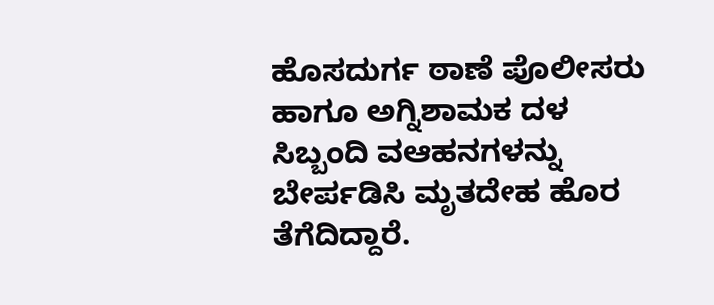ಹೊಸದುರ್ಗ ಠಾಣೆ ಪೊಲೀಸರು ಹಾಗೂ ಅಗ್ನಿಶಾಮಕ ದಳ ಸಿಬ್ಬಂದಿ ವಆಹನಗಳನ್ನು ಬೇರ್ಪಡಿಸಿ ಮೃತದೇಹ ಹೊರ ತೆಗೆದಿದ್ದಾರೆ.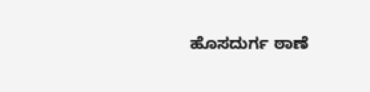ಹೊಸದುರ್ಗ ಠಾಣೆ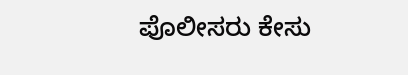ಪೊಲೀಸರು ಕೇಸು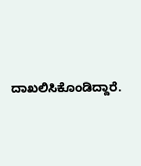ದಾಖಲಿಸಿಕೊಂಡಿದ್ದಾರೆ.